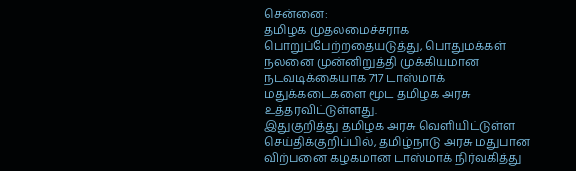சென்னை:
தமிழக முதலமைச்சராக பொறுப்பேற்றதையடுத்து, பொதுமக்கள் நலனை முன்னிறுத்தி முக்கியமான நடவடிக்கையாக 717 டாஸ்மாக் மதுக்கடைகளை மூட தமிழக அரசு உத்தரவிட்டுள்ளது.
இதுகுறித்து தமிழக அரசு வெளியிட்டுள்ள செய்திக்குறிப்பில், தமிழ்நாடு அரசு மதுபான விற்பனை கழகமான டாஸ்மாக் நிர்வகித்து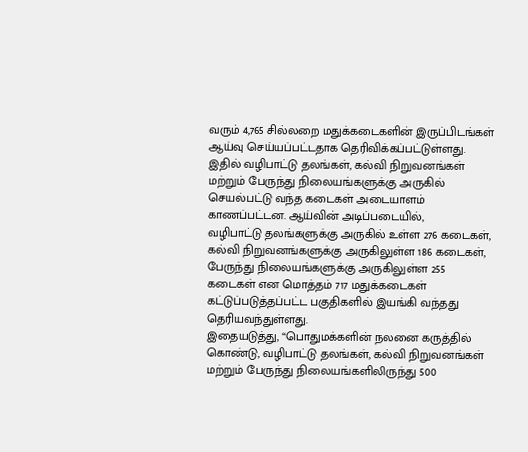வரும் 4,765 சில்லறை மதுக்கடைகளின் இருப்பிடங்கள் ஆய்வு செய்யப்பட்டதாக தெரிவிக்கப்பட்டுள்ளது. இதில் வழிபாட்டு தலங்கள், கல்வி நிறுவனங்கள் மற்றும் பேருந்து நிலையங்களுக்கு அருகில் செயல்பட்டு வந்த கடைகள் அடையாளம் காணப்பட்டன. ஆய்வின் அடிப்படையில்,
வழிபாட்டு தலங்களுக்கு அருகில் உள்ள 276 கடைகள், கல்வி நிறுவனங்களுக்கு அருகிலுள்ள 186 கடைகள்,
பேருந்து நிலையங்களுக்கு அருகிலுள்ள 255 கடைகள் என மொத்தம் 717 மதுக்கடைகள் கட்டுப்படுத்தப்பட்ட பகுதிகளில் இயங்கி வந்தது தெரியவந்துள்ளது.
இதையடுத்து, “பொதுமக்களின் நலனை கருத்தில் கொண்டு, வழிபாட்டு தலங்கள், கல்வி நிறுவனங்கள் மற்றும் பேருந்து நிலையங்களிலிருந்து 500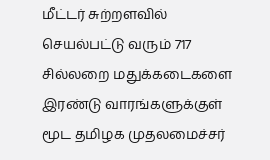மீட்டர் சுற்றளவில் செயல்பட்டு வரும் 717 சில்லறை மதுக்கடைகளை இரண்டு வாரங்களுக்குள் மூட தமிழக முதலமைச்சர்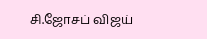சி.ஜோசப் விஜய்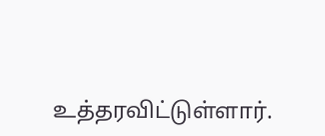உத்தரவிட்டுள்ளார்.